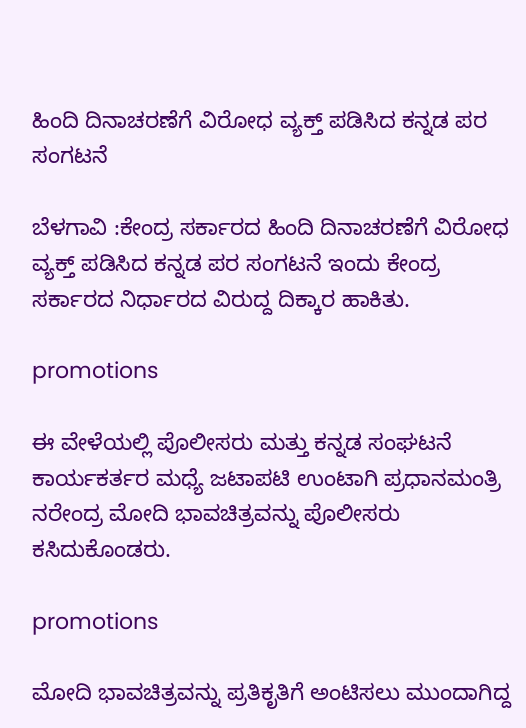ಹಿಂದಿ ದಿನಾಚರಣೆಗೆ ವಿರೋಧ ವ್ಯಕ್ತ್ ಪಡಿಸಿದ ಕನ್ನಡ ಪರ ಸಂಗಟನೆ

ಬೆಳಗಾವಿ :ಕೇಂದ್ರ ಸರ್ಕಾರದ ಹಿಂದಿ ದಿನಾಚರಣೆಗೆ ವಿರೋಧ ವ್ಯಕ್ತ್ ಪಡಿಸಿದ ಕನ್ನಡ ಪರ ಸಂಗಟನೆ ಇಂದು ಕೇಂದ್ರ ಸರ್ಕಾರದ ನಿರ್ಧಾರದ ವಿರುದ್ದ ದಿಕ್ಕಾರ ಹಾಕಿತು.

promotions

ಈ ವೇಳೆಯಲ್ಲಿ ಪೊಲೀಸರು ಮತ್ತು ಕನ್ನಡ ಸಂಘಟನೆ ಕಾರ್ಯಕರ್ತರ ಮಧ್ಯೆ ಜಟಾಪಟಿ ಉಂಟಾಗಿ ಪ್ರಧಾನಮಂತ್ರಿ ನರೇಂದ್ರ ಮೋದಿ ಭಾವಚಿತ್ರವನ್ನು ಪೊಲೀಸರು ಕಸಿದುಕೊಂಡರು.

promotions

ಮೋದಿ ಭಾವಚಿತ್ರವನ್ನು ಪ್ರತಿಕೃತಿಗೆ ಅಂಟಿಸಲು ಮುಂದಾಗಿದ್ದ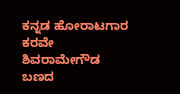ಕನ್ನಡ ಹೋರಾಟಗಾರ ಕರವೇ ಶಿವರಾಮೇಗೌಡ ಬಣದ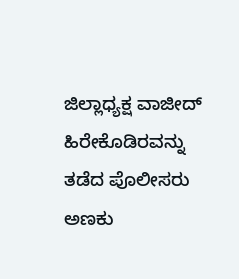ಜಿಲ್ಲಾಧ್ಯಕ್ಷ ವಾಜೀದ್ ಹಿರೇಕೊಡಿರವನ್ನು ತಡೆದ ಪೊಲೀಸರು ಅಣಕು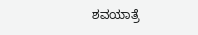ಶವಯಾತ್ರೆ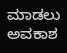ಮಾಡಲು ಅವಕಾಶ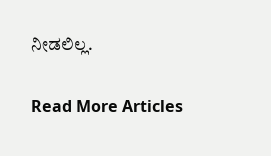ನೀಡಲಿಲ್ಲ.

Read More Articles